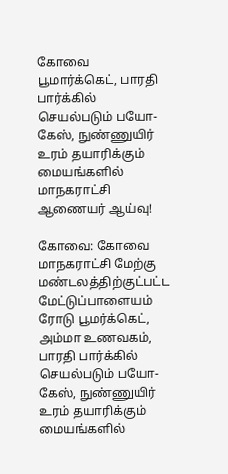கோவை பூமார்க்கெட்‌, பாரதி பார்க்கில்‌ செயல்படும்‌ பயோ-கேஸ்‌, நுண்ணுயிர்‌ உரம்‌ தயாரிக்கும்‌ மையங்களில்‌ மாநகராட்சி ஆணைய‌ர் ஆய்வு!

கோவை: கோவை மாநகராட்சி மேற்கு மண்டலத்திற்குட்பட்ட மேட்டுப்பாளையம்‌ ரோடு பூமர்க்கெட்‌, அம்மா உணவகம்‌, பாரதி பார்க்கில்‌ செயல்படும்‌ பயோ-கேஸ்‌, நுண்ணுயிர்‌ உரம்‌ தயாரிக்கும்‌ மையங்களில்‌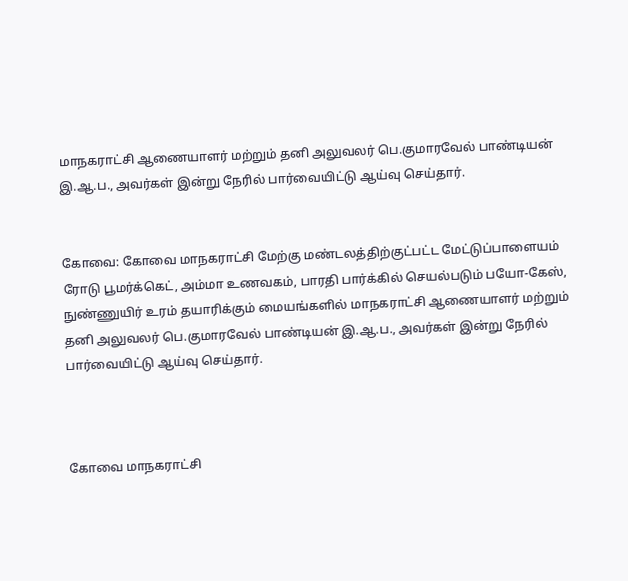மாநகராட்சி ஆணையாளர்‌ மற்றும்‌ தனி அலுவலர் பெ.குமாரவேல்‌ பாண்டியன்‌ இ.ஆ.ப., அவர்கள்‌ இன்று நேரில்‌ பார்வையிட்டு ஆய்வு செய்தார்.


கோவை: கோவை மாநகராட்சி மேற்கு மண்டலத்திற்குட்பட்ட மேட்டுப்பாளையம்‌ ரோடு பூமர்க்கெட்‌, அம்மா உணவகம்‌, பாரதி பார்க்கில்‌ செயல்படும்‌ பயோ-கேஸ்‌, நுண்ணுயிர்‌ உரம்‌ தயாரிக்கும்‌ மையங்களில்‌ மாநகராட்சி ஆணையாளர்‌ மற்றும்‌ தனி அலுவலர் பெ.குமாரவேல்‌ பாண்டியன்‌ இ.ஆ.ப., அவர்கள்‌ இன்று நேரில்‌ பார்வையிட்டு ஆய்வு செய்தார்.



கோவை மாநகராட்சி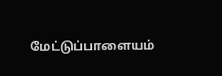மேட்டுப்பாளையம்‌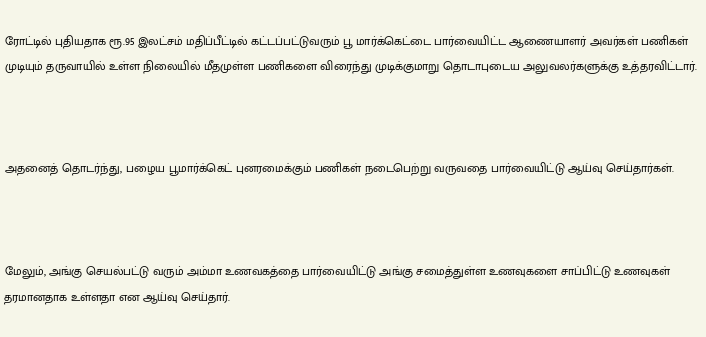ரோட்டில்‌ புதியதாக ரூ.95 இலட்சம்‌ மதிப்பீட்டில்‌ கட்டப்பட்டுவரும்‌ பூ மார்க்கெட்டை பார்வையிட்ட ஆணையாளர்‌ அவர்கள்‌ பணிகள்‌ முடியும்‌ தருவாயில்‌ உள்ள நிலையில்‌ மீதமுள்ள பணிகளை விரைந்து முடிக்குமாறு தொடாபுடைய அலுவலர்களுக்கு உத்தரவிட்டார்.



அதனைத்‌ தொடர்ந்து, பழைய பூமார்க்கெட்‌ புனரமைக்கும்‌ பணிகள்‌ நடைபெற்று வருவதை பார்வையிட்டு ஆய்வு செய்தார்கள்‌.



மேலும்‌, அங்கு செயல்பட்டு வரும்‌ அம்மா உணவகத்தை பார்வையிட்டு அங்கு சமைத்துள்ள உணவுகளை சாப்பிட்டு உணவுகள்‌ தரமானதாக உள்ளதா என ஆய்வு செய்தார்.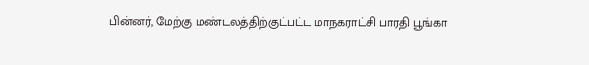பின்னர்‌, மேற்கு மண்டலத்திற்குட்பட்ட மாநகராட்சி பாரதி பூங்கா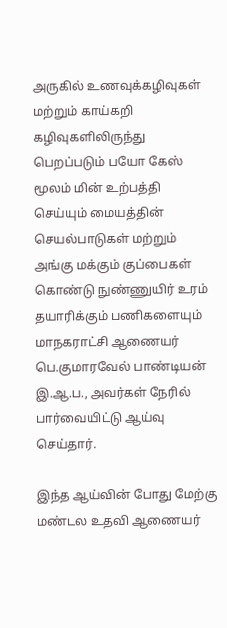அருகில்‌ உணவுக்கழிவுகள்‌ மற்றும்‌ காய்கறி கழிவுகளிலிருந்து பெறப்படும்‌ பயோ கேஸ்‌ மூலம்‌ மின்‌ உற்பத்தி செய்யும்‌ மையத்தின்‌ செயல்பாடுகள்‌ மற்றும்‌ அங்கு மக்கும்‌ குப்பைகள்‌ கொண்டு நுண்ணுயிர்‌ உரம்‌ தயாரிக்கும்‌ பணிகளையும்‌ மாநகராட்சி ஆணையர் பெ.குமாரவேல்‌ பாண்டியன்‌ இ.ஆ.ப., அவர்கள்‌ நேரில்‌ பார்வையிட்டு ஆய்வு செய்தார்.

இந்த ஆய்வின் போது மேற்கு மண்டல உதவி ஆணையர்‌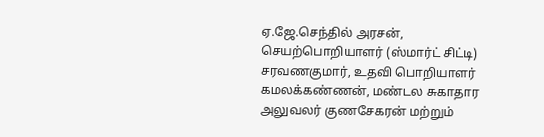ஏ.ஜே.செந்தில்‌ அரசன்‌, செயற்பொறியாளர்‌ (ஸ்மார்ட்‌ சிட்டி) சரவணகுமார்‌, உதவி பொறியாளர்‌ கமலக்கண்ணன்‌, மண்டல சுகாதார அலுவலர்‌ குணசேகரன்‌ மற்றும்‌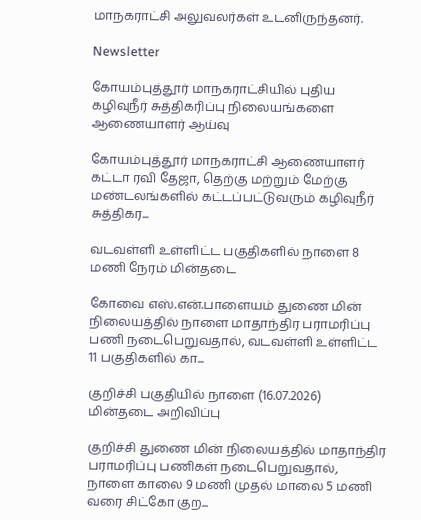மாநகராட்சி அலுவலர்கள்‌ உடனிருந்தனர்‌.

Newsletter

கோயம்புத்தூர் மாநகராட்சியில் புதிய கழிவுநீர் சுத்திகரிப்பு நிலையங்களை ஆணையாளர் ஆய்வு

கோயம்புத்தூர் மாநகராட்சி ஆணையாளர் கட்டா ரவி தேஜா, தெற்கு மற்றும் மேற்கு மண்டலங்களில் கட்டப்பட்டுவரும் கழிவுநீர் சுத்திகர...

வடவள்ளி உள்ளிட்ட பகுதிகளில் நாளை 8 மணி நேரம் மின்தடை

கோவை எஸ்.என்.பாளையம் துணை மின் நிலையத்தில் நாளை மாதாந்திர பராமரிப்பு பணி நடைபெறுவதால், வடவள்ளி உள்ளிட்ட 11 பகுதிகளில் கா...

குறிச்சி பகுதியில் நாளை (16.07.2026) மின்தடை அறிவிப்பு

குறிச்சி துணை மின் நிலையத்தில் மாதாந்திர பராமரிப்பு பணிகள் நடைபெறுவதால், நாளை காலை 9 மணி முதல் மாலை 5 மணி வரை சிட்கோ குற...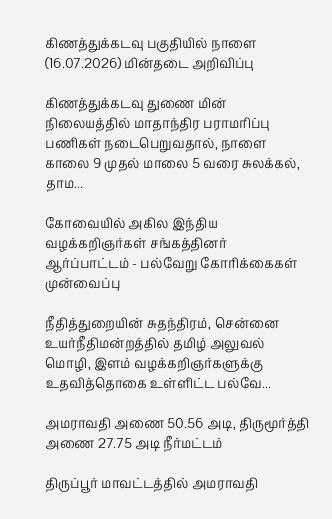கிணத்துக்கடவு பகுதியில் நாளை (16.07.2026) மின்தடை அறிவிப்பு

கிணத்துக்கடவு துணை மின் நிலையத்தில் மாதாந்திர பராமரிப்பு பணிகள் நடைபெறுவதால், நாளை காலை 9 முதல் மாலை 5 வரை சுலக்கல், தாம...

கோவையில் அகில இந்திய வழக்கறிஞர்கள் சங்கத்தினர் ஆர்ப்பாட்டம் - பல்வேறு கோரிக்கைகள் முன்வைப்பு

நீதித்துறையின் சுதந்திரம், சென்னை உயர்நீதிமன்றத்தில் தமிழ் அலுவல் மொழி, இளம் வழக்கறிஞர்களுக்கு உதவித்தொகை உள்ளிட்ட பல்வே...

அமராவதி அணை 50.56 அடி, திருமூர்த்தி அணை 27.75 அடி நீர்மட்டம்

திருப்பூர் மாவட்டத்தில் அமராவதி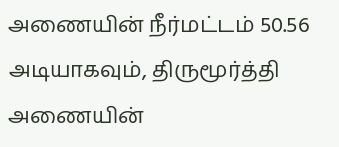அணையின் நீர்மட்டம் 50.56 அடியாகவும், திருமூர்த்தி அணையின்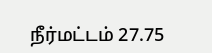நீர்மட்டம் 27.75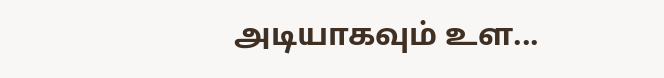அடியாகவும் உள...